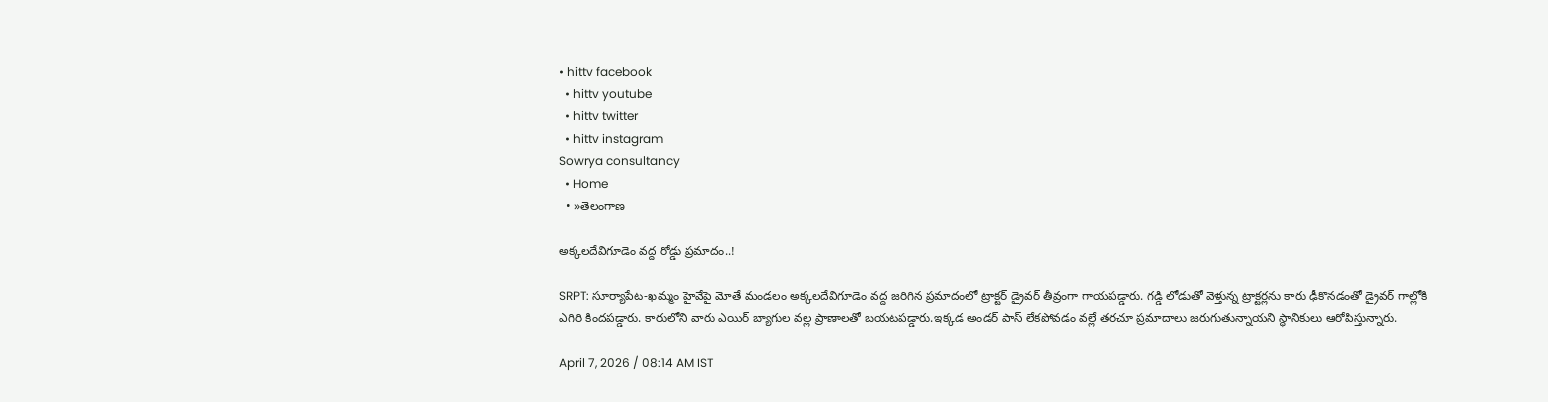• hittv facebook
  • hittv youtube
  • hittv twitter
  • hittv instagram
Sowrya consultancy
  • Home
  • »తెలంగాణ

అక్కలదేవిగూడెం వద్ద రోడ్డు ప్రమాదం..!

SRPT: సూర్యాపేట-ఖమ్మం హైవేపై మోతే మండలం అక్కలదేవిగూడెం వద్ద జరిగిన ప్రమాదంలో ట్రాక్టర్ డ్రైవర్ తీవ్రంగా గాయపడ్డారు. గడ్డి లోడుతో వెళ్తున్న ట్రాక్టర్లను కారు ఢీకొనడంతో డ్రైవర్ గాల్లోకి ఎగిరి కిందపడ్డారు. కారులోని వారు ఎయిర్ బ్యాగుల వల్ల ప్రాణాలతో బయటపడ్డారు.ఇక్కడ అండర్ పాస్ లేకపోవడం వల్లే తరచూ ప్రమాదాలు జరుగుతున్నాయని స్థానికులు ఆరోపిస్తున్నారు.

April 7, 2026 / 08:14 AM IST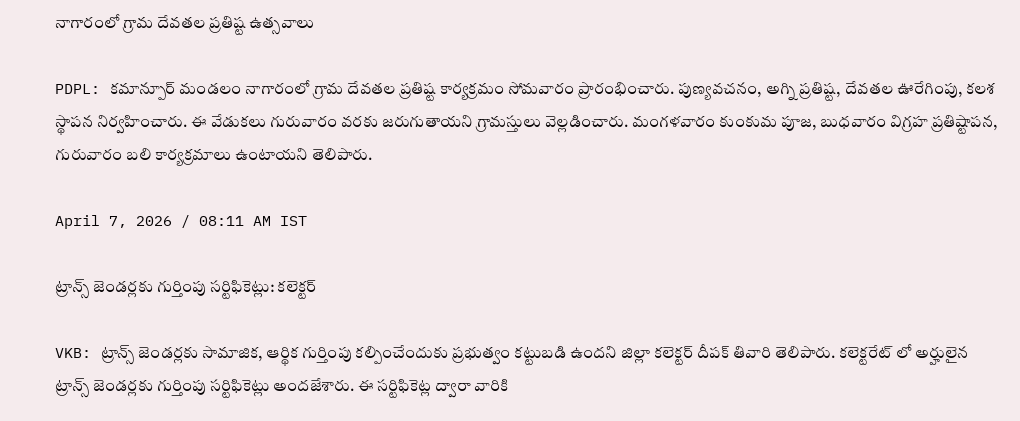నాగారంలో గ్రామ దేవతల ప్రతిష్ట ఉత్సవాలు

PDPL: కమాన్పూర్ మండలం నాగారంలో గ్రామ దేవతల ప్రతిష్ట కార్యక్రమం సోమవారం ప్రారంభించారు. పుణ్యవచనం, అగ్ని ప్రతిష్ట, దేవతల ఊరేగింపు, కలశ స్థాపన నిర్వహించారు. ఈ వేడుకలు గురువారం వరకు జరుగుతాయని గ్రామస్తులు వెల్లడించారు. మంగళవారం కుంకుమ పూజ, బుధవారం విగ్రహ ప్రతిష్టాపన, గురువారం బలి కార్యక్రమాలు ఉంటాయని తెలిపారు.

April 7, 2026 / 08:11 AM IST

ట్రాన్స్ జెండర్లకు గుర్తింపు సర్టిఫికెట్లు: కలెక్టర్

VKB: ట్రాన్స్ జెండర్లకు సామాజిక, ఆర్థిక గుర్తింపు కల్పించేందుకు ప్రభుత్వం కట్టుబడి ఉందని జిల్లా కలెక్టర్ దీపక్ తివారి తెలిపారు. కలెక్టరేట్ లో అర్హులైన ట్రాన్స్ జెండర్లకు గుర్తింపు సర్టిఫికెట్లు అందజేశారు. ఈ సర్టిఫికెట్ల ద్వారా వారికి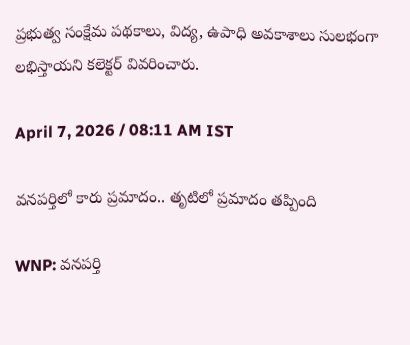ప్రభుత్వ సంక్షేమ పథకాలు, విద్య, ఉపాధి అవకాశాలు సులభంగా లభిస్తాయని కలెక్టర్ వివరించారు.

April 7, 2026 / 08:11 AM IST

వనపర్తిలో కారు ప్రమాదం.. తృటిలో ప్రమాదం తప్పింది

WNP: వనపర్తి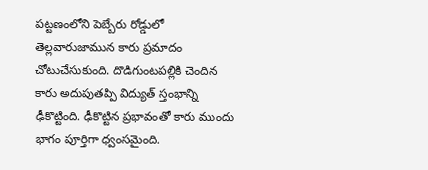పట్టణంలోని పెబ్బేరు రోడ్డులో తెల్లవారుజామున కారు ప్రమాదం చోటుచేసుకుంది. దొడిగుంటపల్లికి చెందిన కారు అదుపుతప్పి విద్యుత్ స్తంభాన్ని ఢీకొట్టింది. ఢీకొట్టిన ప్రభావంతో కారు ముందు భాగం పూర్తిగా ధ్వంసమైంది.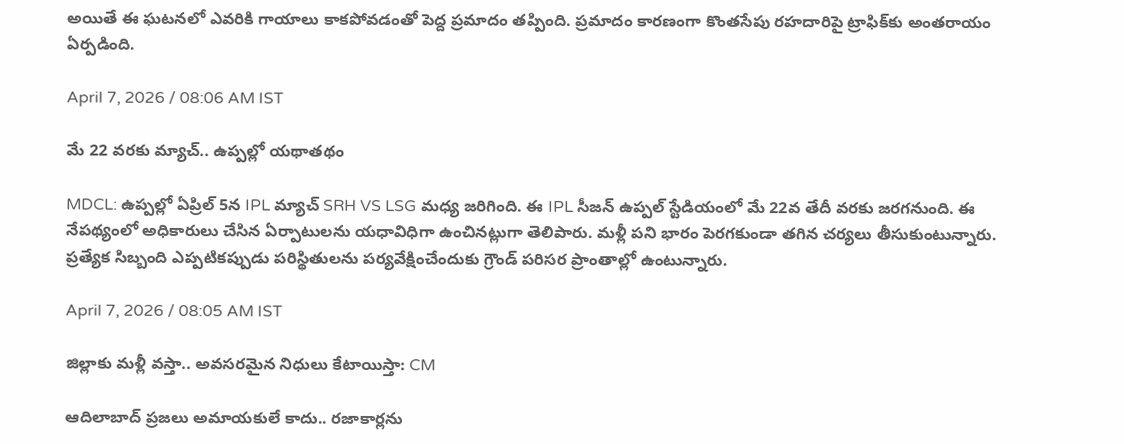అయితే ఈ ఘటనలో ఎవరికి గాయాలు కాకపోవడంతో పెద్ద ప్రమాదం తప్పింది. ప్రమాదం కారణంగా కొంతసేపు రహదారిపై ట్రాఫిక్‌కు అంతరాయం ఏర్పడింది.

April 7, 2026 / 08:06 AM IST

మే 22 వరకు మ్యాచ్.. ఉప్పల్లో యథాతథం

MDCL: ఉప్పల్లో ఏప్రిల్ 5న IPL మ్యాచ్ SRH VS LSG మధ్య జరిగింది. ఈ IPL సీజన్ ఉప్పల్ స్టేడియంలో మే 22వ తేదీ వరకు జరగనుంది. ఈ నేపథ్యంలో అధికారులు చేసిన ఏర్పాటులను యధావిధిగా ఉంచినట్లుగా తెలిపారు. మళ్లీ పని భారం పెరగకుండా తగిన చర్యలు తీసుకుంటున్నారు. ప్రత్యేక సిబ్బంది ఎప్పటికప్పుడు పరిస్థితులను పర్యవేక్షించేందుకు గ్రౌండ్ పరిసర ప్రాంతాల్లో ఉంటున్నారు.

April 7, 2026 / 08:05 AM IST

జిల్లాకు మళ్లీ వస్తా.. అవసరమైన నిధులు కేటాయిస్తా: CM

ఆదిలాబాద్ ప్రజలు అమాయకులే కాదు.. రజాకార్లను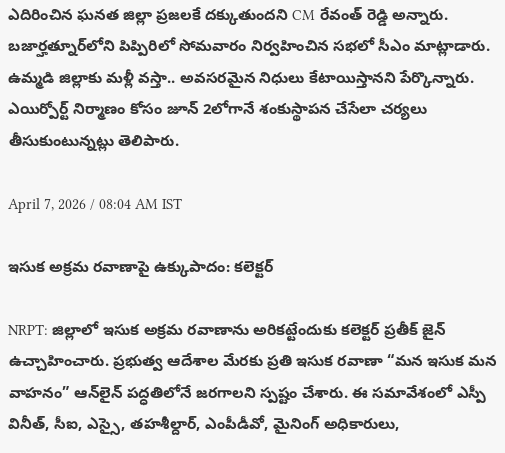ఎదిరించిన ఘనత జిల్లా ప్రజలకే దక్కుతుందని CM రేవంత్ రెడ్డి అన్నారు. బజార్హత్నూర్‌లోని పిప్పిరిలో సోమవారం నిర్వహించిన సభలో సీఎం మాట్లాడారు. ఉమ్మడి జిల్లాకు మళ్లీ వస్తా.. అవసరమైన నిధులు కేటాయిస్తానని పేర్కొన్నారు. ఎయిర్పోర్ట్ నిర్మాణం కోసం జూన్ 2లోగానే శంకుస్థాపన చేసేలా చర్యలు తీసుకుంటున్నట్లు తెలిపారు.

April 7, 2026 / 08:04 AM IST

ఇసుక అక్రమ రవాణాపై ఉక్కుపాదం: కలెక్టర్

NRPT: జిల్లాలో ఇసుక అక్రమ రవాణాను అరికట్టేందుకు కలెక్టర్ ప్రతీక్ జైన్ ఉచ్చాహించారు. ప్రభుత్వ ఆదేశాల మేరకు ప్రతి ఇసుక రవాణా “మన ఇసుక మన వాహనం” ఆన్‌లైన్ పద్ధతిలోనే జరగాలని స్పష్టం చేశారు. ఈ సమావేశంలో ఎస్పీ వినీత్, సీఐ, ఎస్సై, తహశీల్దార్, ఎంపీడీవో, మైనింగ్ అధికారులు,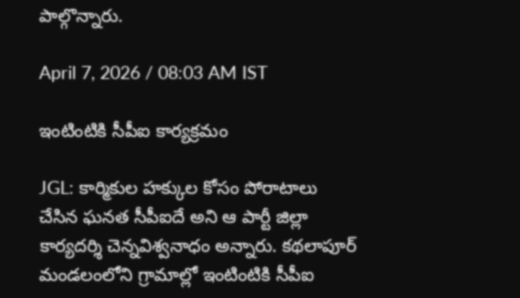పాల్గొన్నారు.

April 7, 2026 / 08:03 AM IST

ఇంటింటికి సీపీఐ కార్యక్రమం

JGL: కార్మికుల హక్కుల కోసం పోరాటాలు చేసిన ఘనత సీపీఐదే అని ఆ పార్టీ జిల్లా కార్యదర్శి చెన్నవిశ్వనాధం అన్నారు. కథలాపూర్ మండలంలోని గ్రామాల్లో ఇంటింటికి సీపీఐ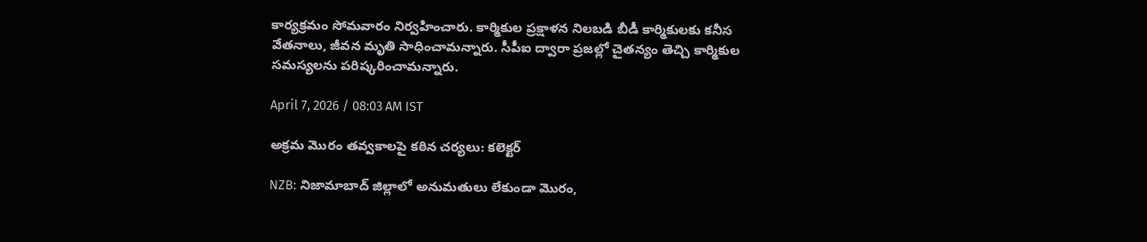కార్యక్రమం సోమవారం నిర్వహించారు. కార్మికుల ప్రక్షాళన నిలబడి బీడీ కార్మికులకు కనీస వేతనాలు, జీవన మృతి సాధించామన్నారు. సీపీఐ ద్వారా ప్రజల్లో చైతన్యం తెచ్చి కార్మికుల సమస్యలను పరిష్కరించామన్నారు.

April 7, 2026 / 08:03 AM IST

అక్రమ మొరం తవ్వకాలపై కఠిన చర్యలు: కలెక్టర్

NZB: నిజామాబాద్ జిల్లాలో అనుమతులు లేకుండా మొరం,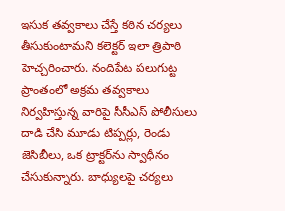ఇసుక తవ్వకాలు చేస్తే కఠిన చర్యలు తీసుకుంటామని కలెక్టర్ ఇలా త్రిపాఠి హెచ్చరించారు. నందిపేట పలుగుట్ట ప్రాంతంలో అక్రమ తవ్వకాలు నిర్వహిస్తున్న వారిపై సీసీఎస్ పోలీసులు దాడి చేసి మూడు టిప్పర్లు, రెండు జెసిబీలు, ఒక ట్రాక్టర్‌ను స్వాధీనం చేసుకున్నారు. బాధ్యులపై చర్యలు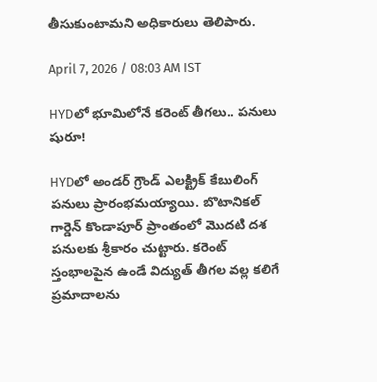తీసుకుంటామని అధికారులు తెలిపారు.

April 7, 2026 / 08:03 AM IST

HYDలో భూమిలోనే కరెంట్ తీగలు.. పనులు షురూ!

HYDలో అండర్ గ్రౌండ్ ఎలక్ట్రిక్ కేబులింగ్ పనులు ప్రారంభమయ్యాయి. బొటానికల్ గార్డెన్ కొండాపూర్ ప్రాంతంలో మొదటి దశ పనులకు శ్రీకారం చుట్టారు. కరెంట్ స్తంభాలపైన ఉండే విద్యుత్ తీగల వల్ల కలిగే ప్రమాదాలను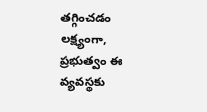తగ్గించడం లక్ష్యంగా, ప్రభుత్వం ఈ వ్యవస్థకు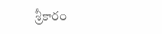శ్రీకారం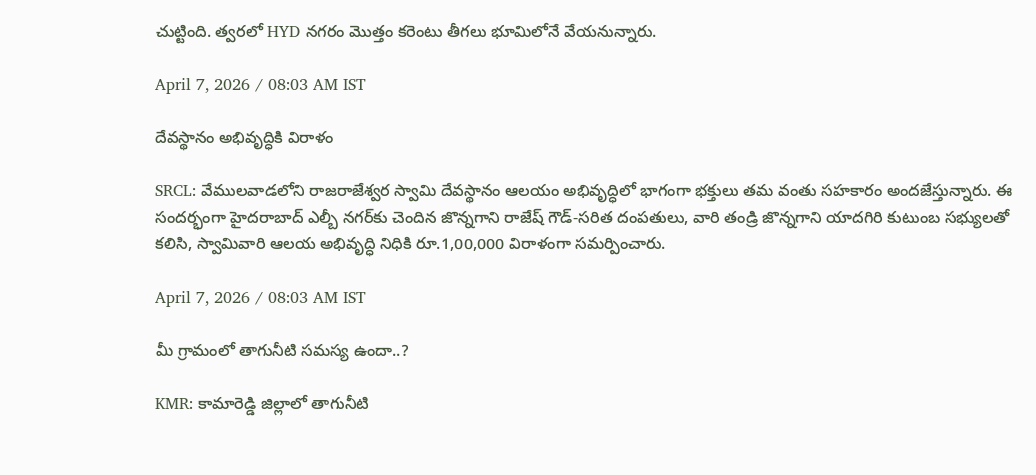చుట్టింది. త్వరలో HYD నగరం మొత్తం కరెంటు తీగలు భూమిలోనే వేయనున్నారు.

April 7, 2026 / 08:03 AM IST

దేవస్థానం అభివృద్ధికి విరాళం

SRCL: వేములవాడలోని రాజరాజేశ్వర స్వామి దేవస్థానం ఆలయం అభివృద్ధిలో భాగంగా భక్తులు తమ వంతు సహకారం అందజేస్తున్నారు. ఈ సందర్భంగా హైదరాబాద్ ఎల్బీ నగర్‌కు చెందిన జొన్నగాని రాజేష్ గౌడ్-సరిత దంపతులు, వారి తండ్రి జొన్నగాని యాదగిరి కుటుంబ సభ్యులతో కలిసి, స్వామివారి ఆలయ అభివృద్ధి నిధికి రూ.1,00,000 విరాళంగా సమర్పించారు.

April 7, 2026 / 08:03 AM IST

మీ గ్రామంలో తాగునీటి సమస్య ఉందా..?

KMR: కామారెడ్డి జిల్లాలో తాగునీటి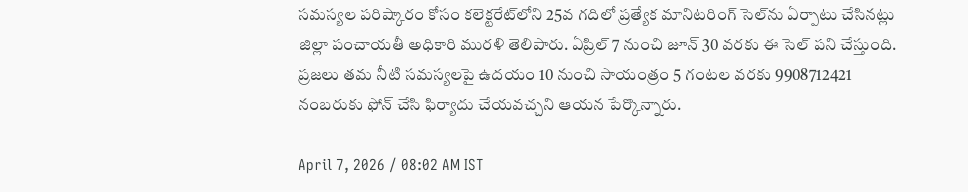సమస్యల పరిష్కారం కోసం కలెక్టరేట్‌లోని 25వ గదిలో ప్రత్యేక మానిటరింగ్ సెల్‌ను ఏర్పాటు చేసినట్లు జిల్లా పంచాయతీ అధికారి మురళి తెలిపారు. ఏప్రిల్ 7 నుంచి జూన్ 30 వరకు ఈ సెల్ పని చేస్తుంది. ప్రజలు తమ నీటి సమస్యలపై ఉదయం 10 నుంచి సాయంత్రం 5 గంటల వరకు 9908712421 నంబరుకు ఫోన్ చేసి ఫిర్యాదు చేయవచ్చని ఆయన పేర్కొన్నారు.

April 7, 2026 / 08:02 AM IST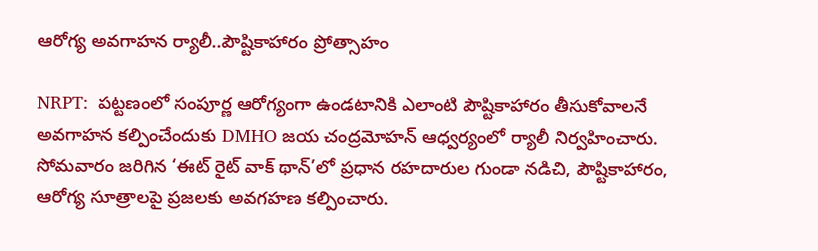ఆరోగ్య అవగాహన ర్యాలీ..పౌష్టికాహారం ప్రోత్సాహం

NRPT:  పట్టణంలో సంపూర్ణ ఆరోగ్యంగా ఉండటానికి ఎలాంటి పౌష్టికాహారం తీసుకోవాలనే అవగాహన కల్పించేందుకు DMHO జయ చంద్రమోహన్ ఆధ్వర్యంలో ర్యాలీ నిర్వహించారు. సోమవారం జరిగిన ‘ఈట్ రైట్ వాక్ థాన్’లో ప్రధాన రహదారుల గుండా నడిచి, పౌష్టికాహారం, ఆరోగ్య సూత్రాలపై ప్రజలకు అవగహణ కల్పించారు.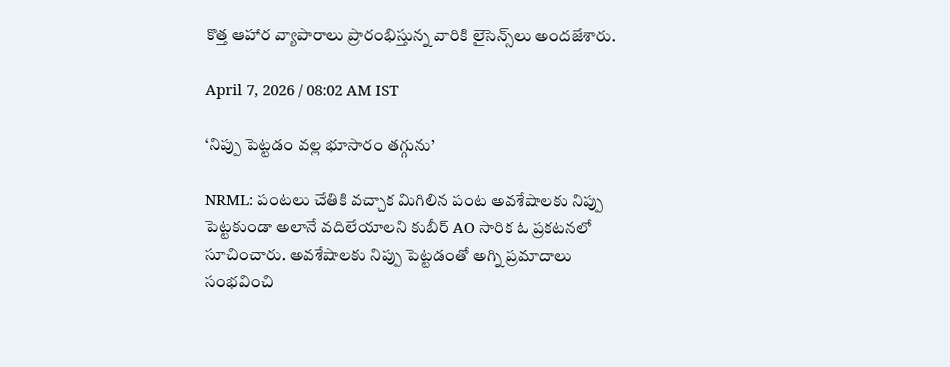కొత్త ఆహార వ్యాపారాలు ప్రారంభిస్తున్న వారికి లైసెన్స్‌లు అందజేశారు.

April 7, 2026 / 08:02 AM IST

‘నిప్పు పెట్టడం వల్ల భూసారం తగ్గును’

NRML: పంటలు చేతికి వచ్చాక మిగిలిన పంట అవశేషాలకు నిప్పు పెట్టకుండా అలానే వదిలేయాలని కుబీర్ AO సారిక ఓ ప్రకటనలో సూచించారు. అవశేషాలకు నిప్పు పెట్టడంతో అగ్ని ప్రమాదాలు సంభవించి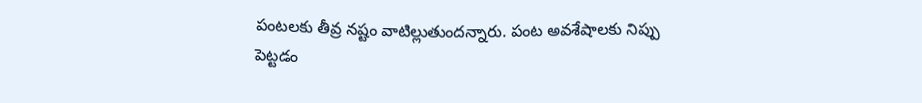పంటలకు తీవ్ర నష్టం వాటిల్లుతుందన్నారు. పంట అవశేషాలకు నిప్పు పెట్టడం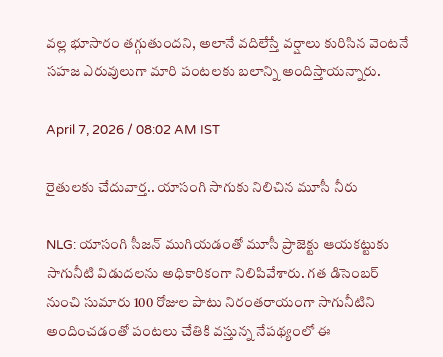వల్ల భూసారం తగ్గుతుందని, అలానే వదిలేస్తే వర్షాలు కురిసిన వెంటనే సహజ ఎరువులుగా మారి పంటలకు బలాన్ని అందిస్తాయన్నారు.

April 7, 2026 / 08:02 AM IST

రైతులకు చేదువార్త.. యాసంగి సాగుకు నిలిచిన మూసీ నీరు

NLG: యాసంగి సీజన్ ముగియడంతో మూసీ ప్రాజెక్టు ఆయకట్టుకు సాగునీటి విడుదలను అధికారికంగా నిలిపివేశారు. గత డిసెంబర్ నుంచి సుమారు 100 రోజుల పాటు నిరంతరాయంగా సాగునీటిని అందించడంతో పంటలు చేతికి వస్తున్న నేపథ్యంలో ఈ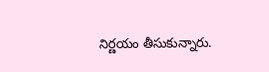నిర్ణయం తీసుకున్నారు.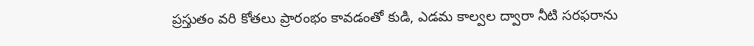ప్రస్తుతం వరి కోతలు ప్రారంభం కావడంతో కుడి, ఎడమ కాల్వల ద్వారా నీటి సరఫరాను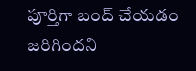పూర్తిగా బంద్ చేయడం జరిగిందని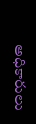అధికారులు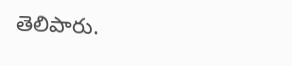తెలిపారు.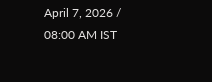April 7, 2026 / 08:00 AM IST